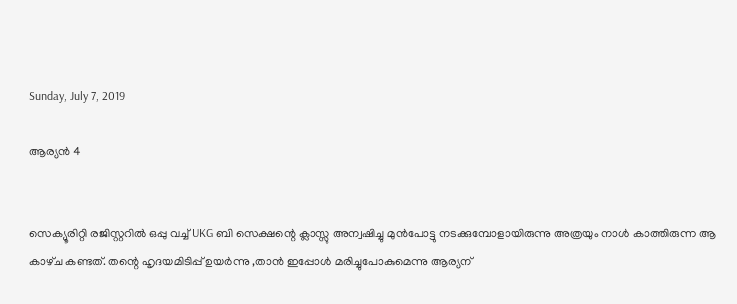Sunday, July 7, 2019

ആര്യൻ 4


സെക്യൂരിറ്റി രജിസ്റ്ററിൽ ഒപ്പു വച്ച് UKG ബി സെക്ഷന്റെ ക്ലാസ്സു അന്വഷിച്ചു മുൻപോട്ടു നടക്കുമ്പോളായിരുന്നു അത്രയും നാൾ കാത്തിരുന്ന ആ കാഴ്‌ച കണ്ടത്. തന്റെ ഹൃദയമിടിപ്പ് ഉയർന്നു ,താൻ ഇപ്പോൾ മരിച്ചുപോകുമെന്നു ആര്യന്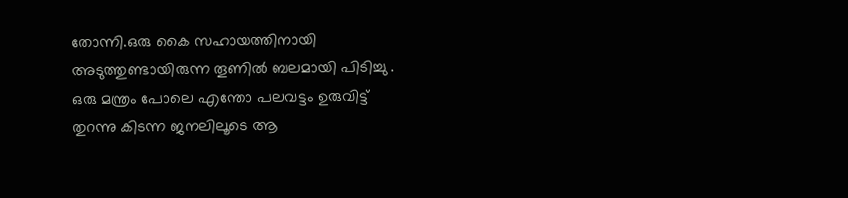തോന്നി.ഒരു കൈ സഹായത്തിനായി അടുത്തുണ്ടായിരുന്ന തൂണിൽ ബലമായി പിടിച്ചു . ഒരു മന്ത്രം പോലെ എന്തോ പലവട്ടം ഉരുവിട്ട് തുറന്നു കിടന്ന ജനലിലൂടെ ആ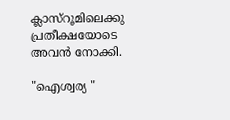ക്ലാസ്റൂമിലെക്കു പ്രതീക്ഷയോടെ അവൻ നോക്കി.

"ഐശ്വര്യ "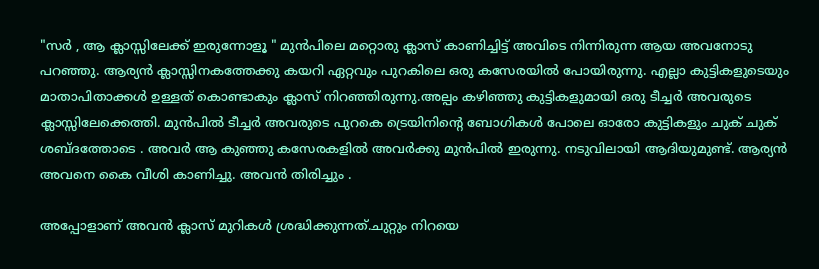"സർ , ആ ക്ലാസ്സിലേക്ക് ഇരുന്നോളൂ " മുൻപിലെ മറ്റൊരു ക്ലാസ് കാണിച്ചിട്ട് അവിടെ നിന്നിരുന്ന ആയ അവനോടു പറഞ്ഞു. ആര്യൻ ക്ലാസ്സിനകത്തേക്കു കയറി ഏറ്റവും പുറകിലെ ഒരു കസേരയിൽ പോയിരുന്നു. എല്ലാ കുട്ടികളുടെയും മാതാപിതാക്കൾ ഉള്ളത് കൊണ്ടാകും ക്ലാസ് നിറഞ്ഞിരുന്നു.അല്പം കഴിഞ്ഞു കുട്ടികളുമായി ഒരു ടീച്ചർ അവരുടെ ക്ലാസ്സിലേക്കെത്തി. മുൻപിൽ ടീച്ചർ അവരുടെ പുറകെ ട്രെയിനിന്റെ ബോഗികൾ പോലെ ഓരോ കുട്ടികളും ചുക് ചുക് ശബ്ദത്തോടെ . അവർ ആ കുഞ്ഞു കസേരകളിൽ അവർക്കു മുൻപിൽ ഇരുന്നു. നടുവിലായി ആദിയുമുണ്ട്. ആര്യൻ അവനെ കൈ വീശി കാണിച്ചു. അവൻ തിരിച്ചും .

അപ്പോളാണ് അവൻ ക്ലാസ് മുറികൾ ശ്രദ്ധിക്കുന്നത്.ചുറ്റും നിറയെ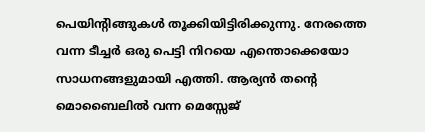പെയിന്റിങ്ങുകൾ തൂക്കിയിട്ടിരിക്കുന്നു. നേരത്തെ വന്ന ടീച്ചർ ഒരു പെട്ടി നിറയെ എന്തൊക്കെയോ സാധനങ്ങളുമായി എത്തി. ആര്യൻ തന്റെ മൊബൈലിൽ വന്ന മെസ്സേജ്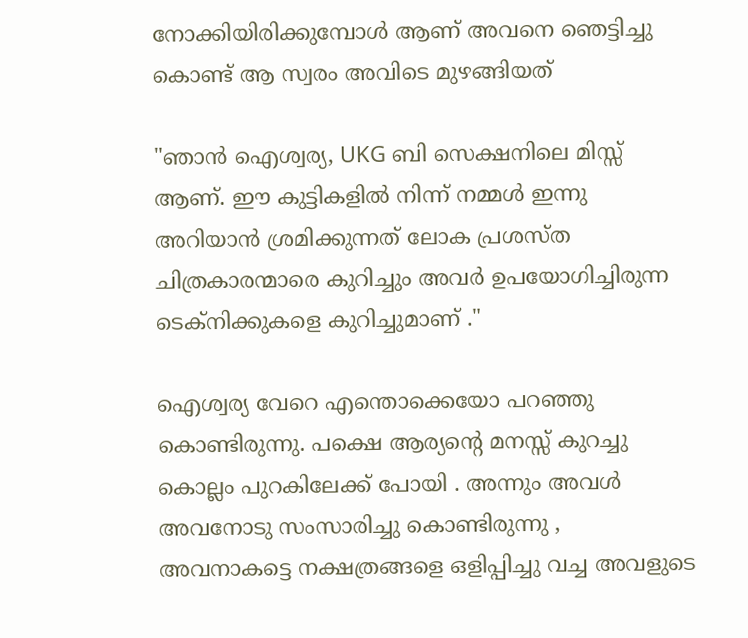നോക്കിയിരിക്കുമ്പോൾ ആണ് അവനെ ഞെട്ടിച്ചു കൊണ്ട് ആ സ്വരം അവിടെ മുഴങ്ങിയത്

"ഞാൻ ഐശ്വര്യ, UKG ബി സെക്ഷനിലെ മിസ്സ് ആണ്. ഈ കുട്ടികളിൽ നിന്ന് നമ്മൾ ഇന്നു അറിയാൻ ശ്രമിക്കുന്നത് ലോക പ്രശസ്ത ചിത്രകാരന്മാരെ കുറിച്ചും അവർ ഉപയോഗിച്ചിരുന്ന ടെക്‌നിക്കുകളെ കുറിച്ചുമാണ് ."

ഐശ്വര്യ വേറെ എന്തൊക്കെയോ പറഞ്ഞു കൊണ്ടിരുന്നു. പക്ഷെ ആര്യന്റെ മനസ്സ് കുറച്ചു കൊല്ലം പുറകിലേക്ക് പോയി . അന്നും അവൾ അവനോടു സംസാരിച്ചു കൊണ്ടിരുന്നു , അവനാകട്ടെ നക്ഷത്രങ്ങളെ ഒളിപ്പിച്ചു വച്ച അവളുടെ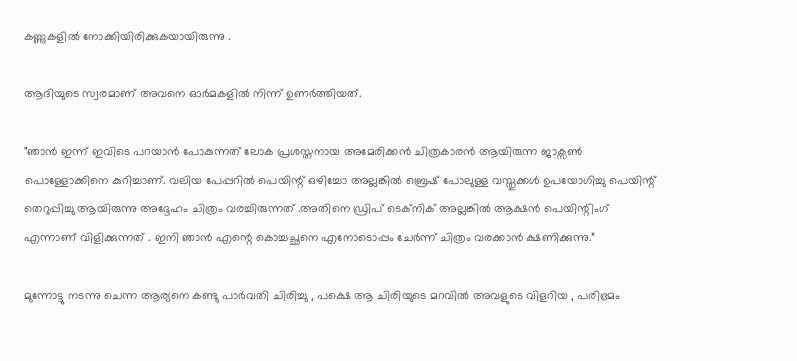കണ്ണുകളിൽ നോക്കിയിരിക്കുകയായിരുന്നു .

ആദിയുടെ സ്വരമാണ് അവനെ ഓർമകളിൽ നിന്ന് ഉണർത്തിയത്.

"ഞാൻ ഇന്ന് ഇവിടെ പറയാൻ പോകുന്നത് ലോക പ്രശസ്തനായ അമേരിക്കൻ ചിത്രകാരൻ ആയിരുന്ന ജാക്സൺ പൊള്ളോക്കിനെ കുറിച്ചാണ്. വലിയ പേപ്പറിൽ പെയിന്റ് ഒഴിച്ചോ അല്ലങ്കിൽ ബ്രെഷ് പോലുള്ള വസ്തുക്കൾ ഉപയോഗിച്ചു പെയിന്റ് തെറുപ്പിച്ചു ആയിരുന്നു അദ്ദേഹം ചിത്രം വരച്ചിരുന്നത് .അതിനെ ഡ്രിപ് ടെക്‌നിക് അല്ലങ്കിൽ ആക്ഷൻ പെയിന്റിംഗ് എന്നാണ് വിളിക്കുന്നത് . ഇനി ഞാൻ എന്റെ കൊച്ചച്ഛനെ എനോടൊപ്പം ചേർന്ന് ചിത്രം വരക്കാൻ ക്ഷണിക്കുന്നു.”

മുന്നോട്ടു നടന്നു ചെന്ന ആര്യനെ കണ്ടു പാർവതി ചിരിച്ചു , പക്ഷെ ആ ചിരിയുടെ മറവിൽ അവളുടെ വിളറിയ , പരിഭ്രമം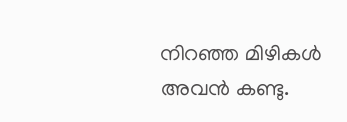നിറഞ്ഞ മിഴികൾ അവൻ കണ്ടു.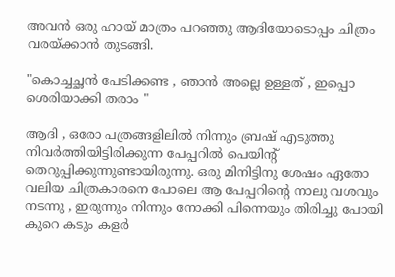അവൻ ഒരു ഹായ് മാത്രം പറഞ്ഞു ആദിയോടൊപ്പം ചിത്രം വരയ്ക്കാൻ തുടങ്ങി.

"കൊച്ചച്ഛൻ പേടിക്കണ്ട , ഞാൻ അല്ലെ ഉള്ളത് , ഇപ്പൊ ശെരിയാക്കി തരാം "

ആദി , ഒരോ പത്രങ്ങളിലിൽ നിന്നും ബ്രഷ് എടുത്തു നിവർത്തിയിട്ടിരിക്കുന്ന പേപ്പറിൽ പെയിന്റ് തെറുപ്പിക്കുന്നുണ്ടായിരുന്നു. ഒരു മിനിട്ടിനു ശേഷം ഏതോ വലിയ ചിത്രകാരനെ പോലെ ആ പേപ്പറിന്റെ നാലു വശവും നടന്നു , ഇരുന്നും നിന്നും നോക്കി പിന്നെയും തിരിച്ചു പോയി കുറെ കടും കളർ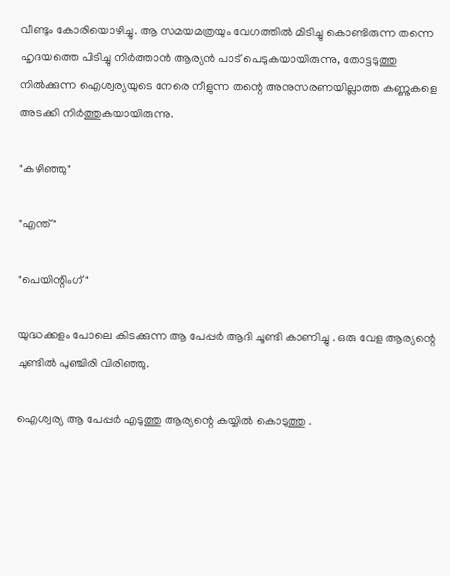വീണ്ടും കോരിയൊഴിച്ചു. ആ സമയമത്രയും വേഗത്തിൽ മിടിച്ചു കൊണ്ടിരുന്ന തന്നെ ഹൃദയത്തെ പിടിച്ചു നിർത്താൻ ആര്യൻ പാട് പെടുകയായിരുന്നു, തോട്ടടുത്തു നിൽക്കുന്ന ഐശ്വര്യയുടെ നേരെ നീളുന്ന തന്റെ അനുസരണയില്ലാത്ത കണ്ണുകളെ അടക്കി നിർത്തുകയായിരുന്നു.

"കഴിഞ്ഞു"

"എന്ത് "

"പെയിന്റിംഗ് "

യുദ്ധക്കളം പോലെ കിടക്കുന്ന ആ പേപ്പർ ആദി ചൂണ്ടി കാണിച്ചു . ഒരു വേള ആര്യന്റെ ചുണ്ടിൽ പുഞ്ചിരി വിരിഞ്ഞു.

ഐശ്വര്യ ആ പേപ്പർ എടുത്തു ആര്യന്റെ കയ്യിൽ കൊടുത്തു .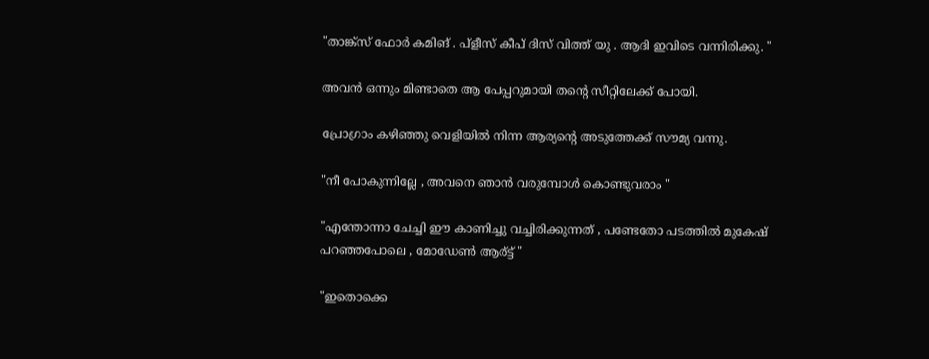"താങ്ക്സ് ഫോർ കമിങ് . പ്ളീസ് കീപ് ദിസ് വിത്ത് യു . ആദി ഇവിടെ വന്നിരിക്കു. "

അവൻ ഒന്നും മിണ്ടാതെ ആ പേപ്പറുമായി തന്റെ സീറ്റിലേക്ക് പോയി.

പ്രോഗ്രാം കഴിഞ്ഞു വെളിയിൽ നിന്ന ആര്യന്റെ അടുത്തേക്ക് സൗമ്യ വന്നു.

"നീ പോകുന്നില്ലേ , അവനെ ഞാൻ വരുമ്പോൾ കൊണ്ടുവരാം "

"എന്തോന്നാ ചേച്ചി ഈ കാണിച്ചു വച്ചിരിക്കുന്നത് , പണ്ടേതോ പടത്തിൽ മുകേഷ് പറഞ്ഞപോലെ , മോഡേൺ ആര്ട്ട് "

"ഇതൊക്കെ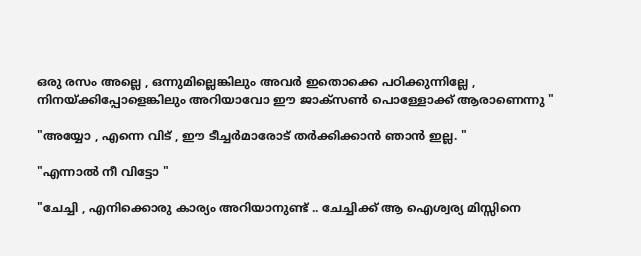ഒരു രസം അല്ലെ , ഒന്നുമില്ലെങ്കിലും അവർ ഇതൊക്കെ പഠിക്കുന്നില്ലേ , നിനയ്ക്കിപ്പോളെങ്കിലും അറിയാവോ ഈ ജാക്സൺ പൊള്ളോക്ക് ആരാണെന്നു "

"അയ്യോ , എന്നെ വിട് , ഈ ടീച്ചർമാരോട് തർക്കിക്കാൻ ഞാൻ ഇല്ല. "

"എന്നാൽ നീ വിട്ടോ "

"ചേച്ചി , എനിക്കൊരു കാര്യം അറിയാനുണ്ട് .. ചേച്ചിക്ക് ആ ഐശ്വര്യ മിസ്സിനെ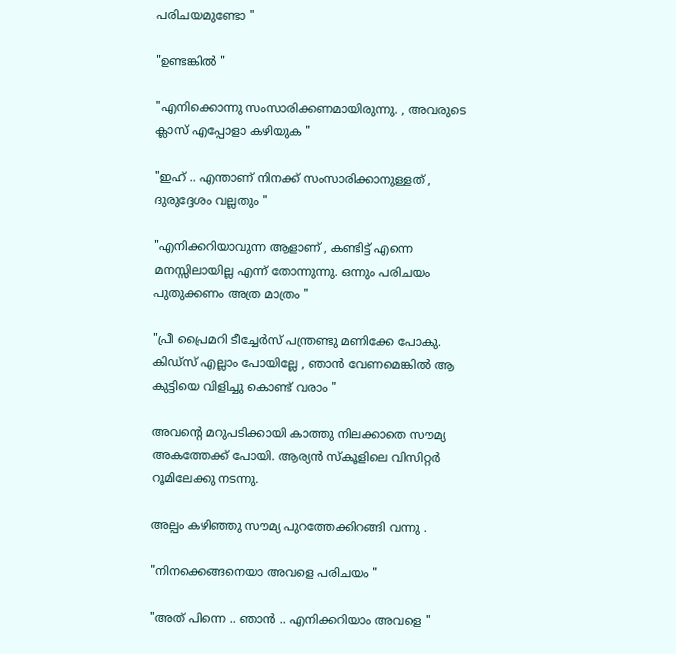പരിചയമുണ്ടോ "

"ഉണ്ടങ്കിൽ "

"എനിക്കൊന്നു സംസാരിക്കണമായിരുന്നു. , അവരുടെ ക്ലാസ് എപ്പോളാ കഴിയുക "

"ഇഹ് .. എന്താണ് നിനക്ക് സംസാരിക്കാനുള്ളത് , ദുരുദ്ദേശം വല്ലതും "

"എനിക്കറിയാവുന്ന ആളാണ് , കണ്ടിട്ട് എന്നെ മനസ്സിലായില്ല എന്ന് തോന്നുന്നു. ഒന്നും പരിചയം പുതുക്കണം അത്ര മാത്രം "

"പ്രീ പ്രൈമറി ടീച്ചേർസ് പന്ത്രണ്ടു മണിക്കേ പോകു. കിഡ്സ് എല്ലാം പോയില്ലേ , ഞാൻ വേണമെങ്കിൽ ആ കുട്ടിയെ വിളിച്ചു കൊണ്ട് വരാം "

അവന്റെ മറുപടിക്കായി കാത്തു നിലക്കാതെ സൗമ്യ അകത്തേക്ക് പോയി. ആര്യൻ സ്കൂളിലെ വിസിറ്റർ റൂമിലേക്കു നടന്നു.

അല്പം കഴിഞ്ഞു സൗമ്യ പുറത്തേക്കിറങ്ങി വന്നു .

"നിനക്കെങ്ങനെയാ അവളെ പരിചയം "

"അത് പിന്നെ .. ഞാൻ .. എനിക്കറിയാം അവളെ "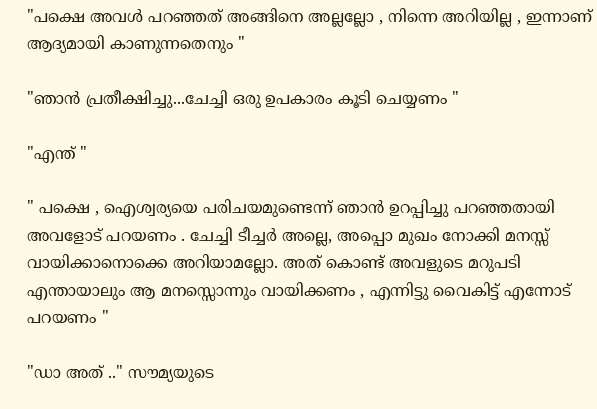"പക്ഷെ അവൾ പറഞ്ഞത് അങ്ങിനെ അല്ലല്ലോ , നിന്നെ അറിയില്ല , ഇന്നാണ് ആദ്യമായി കാണുന്നതെനും "

"ഞാൻ പ്രതീക്ഷിച്ചു...ചേച്ചി ഒരു ഉപകാരം കൂടി ചെയ്യണം "

"എന്ത് "

" പക്ഷെ , ഐശ്വര്യയെ പരിചയമുണ്ടെന്ന് ഞാൻ ഉറപ്പിച്ചു പറഞ്ഞതായി അവളോട് പറയണം . ചേച്ചി ടീച്ചർ അല്ലെ, അപ്പൊ മുഖം നോക്കി മനസ്സ് വായിക്കാനൊക്കെ അറിയാമല്ലോ. അത് കൊണ്ട് അവളുടെ മറുപടി എന്തായാലും ആ മനസ്സൊന്നും വായിക്കണം , എന്നിട്ടു വൈകിട്ട് എന്നോട് പറയണം "

"ഡാ അത് .." സൗമ്യയുടെ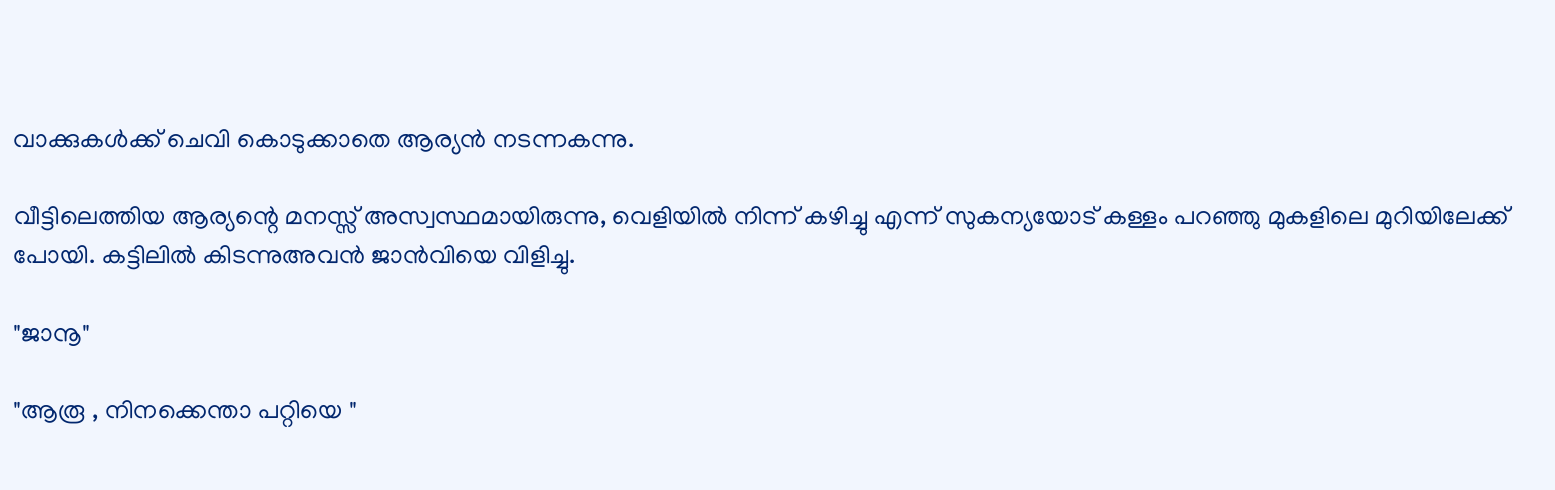വാക്കുകൾക്ക് ചെവി കൊടുക്കാതെ ആര്യൻ നടന്നകന്നു.

വീട്ടിലെത്തിയ ആര്യന്റെ മനസ്സ് അസ്വസ്ഥമായിരുന്നു, വെളിയിൽ നിന്ന് കഴിച്ചു എന്ന് സുകന്യയോട് കള്ളം പറഞ്ഞു മുകളിലെ മുറിയിലേക്ക് പോയി. കട്ടിലിൽ കിടന്നുഅവൻ ജാൻവിയെ വിളിച്ചു.

"ജാനൂ"

"ആരൂ , നിനക്കെന്താ പറ്റിയെ "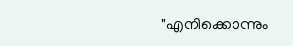"എനിക്കൊന്നും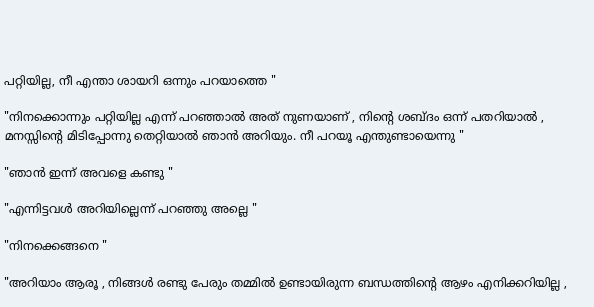പറ്റിയില്ല, നീ എന്താ ശായറി ഒന്നും പറയാത്തെ "

"നിനക്കൊന്നും പറ്റിയില്ല എന്ന് പറഞ്ഞാൽ അത് നുണയാണ് , നിന്റെ ശബ്ദം ഒന്ന് പതറിയാൽ , മനസ്സിന്റെ മിടിപ്പോന്നു തെറ്റിയാൽ ഞാൻ അറിയും. നീ പറയൂ എന്തുണ്ടായെന്നു "

"ഞാൻ ഇന്ന് അവളെ കണ്ടു "

"എന്നിട്ടവൾ അറിയില്ലെന്ന് പറഞ്ഞു അല്ലെ "

"നിനക്കെങ്ങനെ "

"അറിയാം ആരൂ , നിങ്ങൾ രണ്ടു പേരും തമ്മിൽ ഉണ്ടായിരുന്ന ബന്ധത്തിന്റെ ആഴം എനിക്കറിയില്ല ,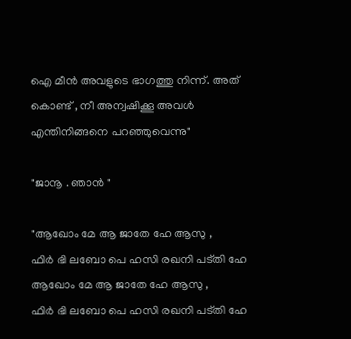ഐ മീൻ അവളുടെ ഭാഗത്തു നിന്ന്. അത് കൊണ്ട് , നീ അന്വഷിക്കൂ അവൾ എന്തിനിങ്ങനെ പറഞ്ഞുവെന്നു"

"ജാനൂ . ഞാൻ "

"ആഖോം മേ ആ ജാതേ ഹേ ആസു ,
ഫിർ ഭി ലബോ പെ ഹസി രഖനി പട്തി ഹേ
ആഖോം മേ ആ ജാതേ ഹേ ആസു ,
ഫിർ ഭി ലബോ പെ ഹസി രഖനി പട്തി ഹേ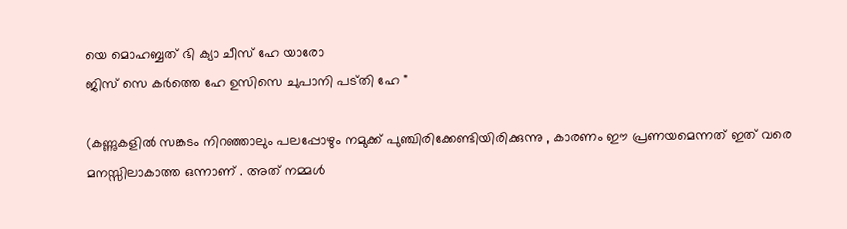യെ മൊഹബ്ബത് ഭി ക്യാ ചീസ് ഹേ യാരോ
ജിസ് സെ കർത്തെ ഹേ ഉസിസെ ചുപാനി പട്തി ഹേ "

(കണ്ണുകളിൽ സങ്കടം നിറഞ്ഞാലും പലപ്പോഴും നമുക്ക് പുഞ്ചിരിക്കേണ്ടിയിരിക്കുന്നു , കാരണം ഈ പ്രണയമെന്നത് ഇത് വരെ മനസ്സിലാകാത്ത ഒന്നാണ് . അത് നമ്മൾ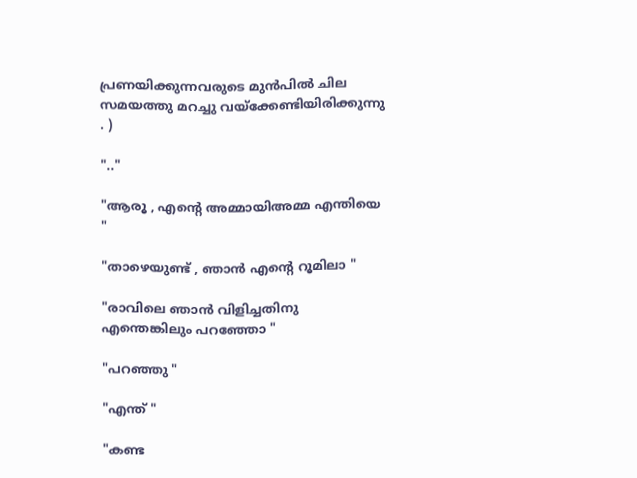പ്രണയിക്കുന്നവരുടെ മുൻപിൽ ചില സമയത്തു മറച്ചു വയ്‌ക്കേണ്ടിയിരിക്കുന്നു . )

".."

"ആരൂ , എന്റെ അമ്മായിഅമ്മ എന്തിയെ "

"താഴെയുണ്ട് , ഞാൻ എന്റെ റൂമിലാ "

"രാവിലെ ഞാൻ വിളിച്ചതിനു എന്തെങ്കിലും പറഞ്ഞോ "

"പറഞ്ഞു "

"എന്ത് "

"കണ്ട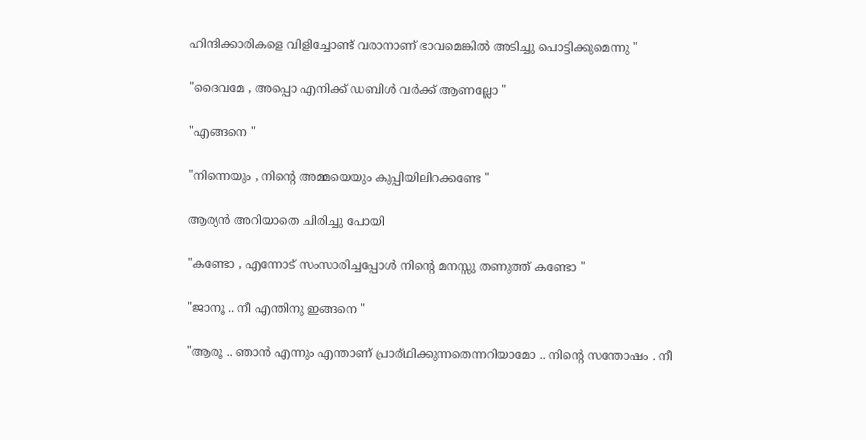ഹിന്ദിക്കാരികളെ വിളിച്ചോണ്ട് വരാനാണ് ഭാവമെങ്കിൽ അടിച്ചു പൊട്ടിക്കുമെന്നു "

"ദൈവമേ , അപ്പൊ എനിക്ക് ഡബിൾ വർക്ക് ആണല്ലോ "

"എങ്ങനെ "

"നിന്നെയും , നിന്റെ അമ്മയെയും കുപ്പിയിലിറക്കണ്ടേ "

ആര്യൻ അറിയാതെ ചിരിച്ചു പോയി

"കണ്ടോ , എന്നോട് സംസാരിച്ചപ്പോൾ നിന്റെ മനസ്സു തണുത്ത് കണ്ടോ "

"ജാനൂ .. നീ എന്തിനു ഇങ്ങനെ "

"ആരൂ .. ഞാൻ എന്നും എന്താണ് പ്രാര്ഥിക്കുന്നതെന്നറിയാമോ .. നിന്റെ സന്തോഷം . നീ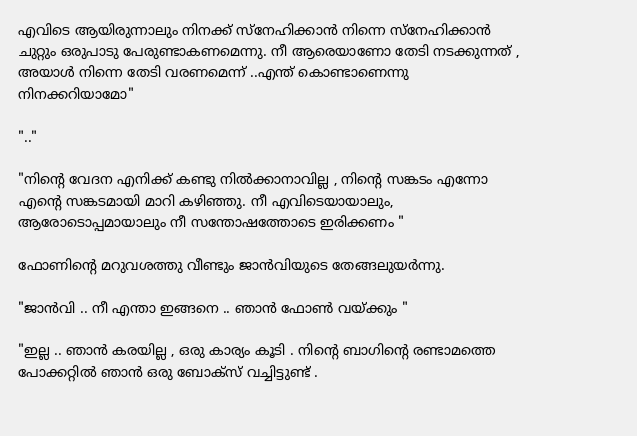എവിടെ ആയിരുന്നാലും നിനക്ക് സ്നേഹിക്കാൻ നിന്നെ സ്നേഹിക്കാൻ ചുറ്റും ഒരുപാടു പേരുണ്ടാകണമെന്നു. നീ ആരെയാണോ തേടി നടക്കുന്നത് , അയാൾ നിന്നെ തേടി വരണമെന്ന് ..എന്ത് കൊണ്ടാണെന്നു നിനക്കറിയാമോ"

".."

"നിന്റെ വേദന എനിക്ക് കണ്ടു നിൽക്കാനാവില്ല , നിന്റെ സങ്കടം എന്നോ എന്റെ സങ്കടമായി മാറി കഴിഞ്ഞു. നീ എവിടെയായാലും, ആരോടൊപ്പമായാലും നീ സന്തോഷത്തോടെ ഇരിക്കണം "

ഫോണിന്റെ മറുവശത്തു വീണ്ടും ജാൻവിയുടെ തേങ്ങലുയർന്നു.

"ജാൻവി .. നീ എന്താ ഇങ്ങനെ .. ഞാൻ ഫോൺ വയ്ക്കും "

"ഇല്ല .. ഞാൻ കരയില്ല , ഒരു കാര്യം കൂടി . നിന്റെ ബാഗിന്റെ രണ്ടാമത്തെ പോക്കറ്റിൽ ഞാൻ ഒരു ബോക്സ് വച്ചിട്ടുണ്ട് .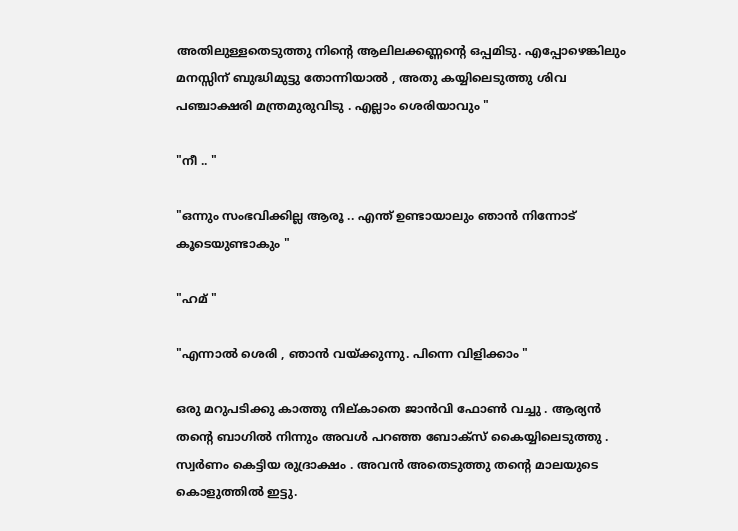അതിലുള്ളതെടുത്തു നിന്റെ ആലിലക്കണ്ണന്റെ ഒപ്പമിടു. എപ്പോഴെങ്കിലും മനസ്സിന് ബുദ്ധിമുട്ടു തോന്നിയാൽ , അതു കയ്യിലെടുത്തു ശിവ പഞ്ചാക്ഷരി മന്ത്രമുരുവിടു . എല്ലാം ശെരിയാവും "

"നീ .. "

"ഒന്നും സംഭവിക്കില്ല ആരൂ .. എന്ത് ഉണ്ടായാലും ഞാൻ നിന്നോട് കൂടെയുണ്ടാകും "

"ഹമ് "

"എന്നാൽ ശെരി , ഞാൻ വയ്ക്കുന്നു. പിന്നെ വിളിക്കാം "

ഒരു മറുപടിക്കു കാത്തു നില്കാതെ ജാൻവി ഫോൺ വച്ചു . ആര്യൻ തന്റെ ബാഗിൽ നിന്നും അവൾ പറഞ്ഞ ബോക്സ് കൈയ്യിലെടുത്തു . സ്വർണം കെട്ടിയ രുദ്രാക്ഷം . അവൻ അതെടുത്തു തന്റെ മാലയുടെ കൊളുത്തിൽ ഇട്ടു.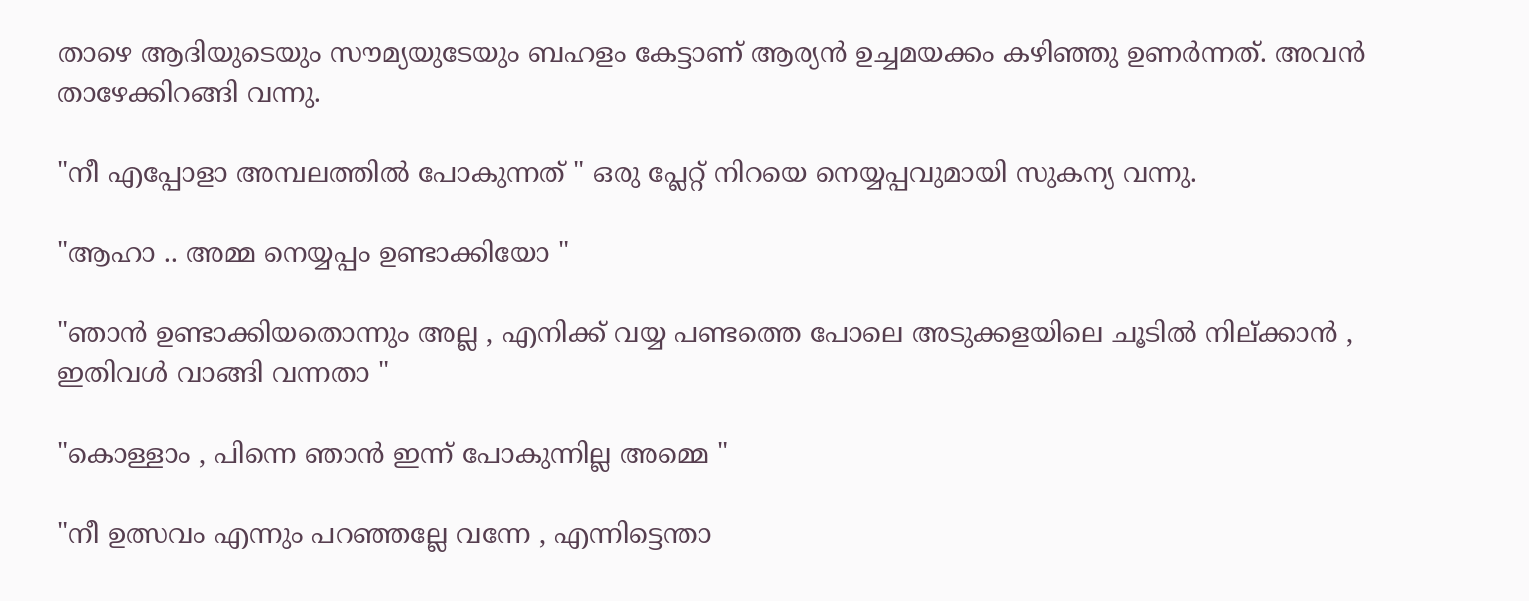താഴെ ആദിയുടെയും സൗമ്യയുടേയും ബഹളം കേട്ടാണ് ആര്യൻ ഉച്ചമയക്കം കഴിഞ്ഞു ഉണർന്നത്. അവൻ താഴേക്കിറങ്ങി വന്നു.

"നീ എപ്പോളാ അമ്പലത്തിൽ പോകുന്നത് " ഒരു പ്ലേറ്റ് നിറയെ നെയ്യപ്പവുമായി സുകന്യ വന്നു.

"ആഹാ .. അമ്മ നെയ്യപ്പം ഉണ്ടാക്കിയോ "

"ഞാൻ ഉണ്ടാക്കിയതൊന്നും അല്ല , എനിക്ക് വയ്യ പണ്ടത്തെ പോലെ അടുക്കളയിലെ ചൂടിൽ നില്ക്കാൻ , ഇതിവൾ വാങ്ങി വന്നതാ "

"കൊള്ളാം , പിന്നെ ഞാൻ ഇന്ന് പോകുന്നില്ല അമ്മെ "

"നീ ഉത്സവം എന്നും പറഞ്ഞല്ലേ വന്നേ , എന്നിട്ടെന്താ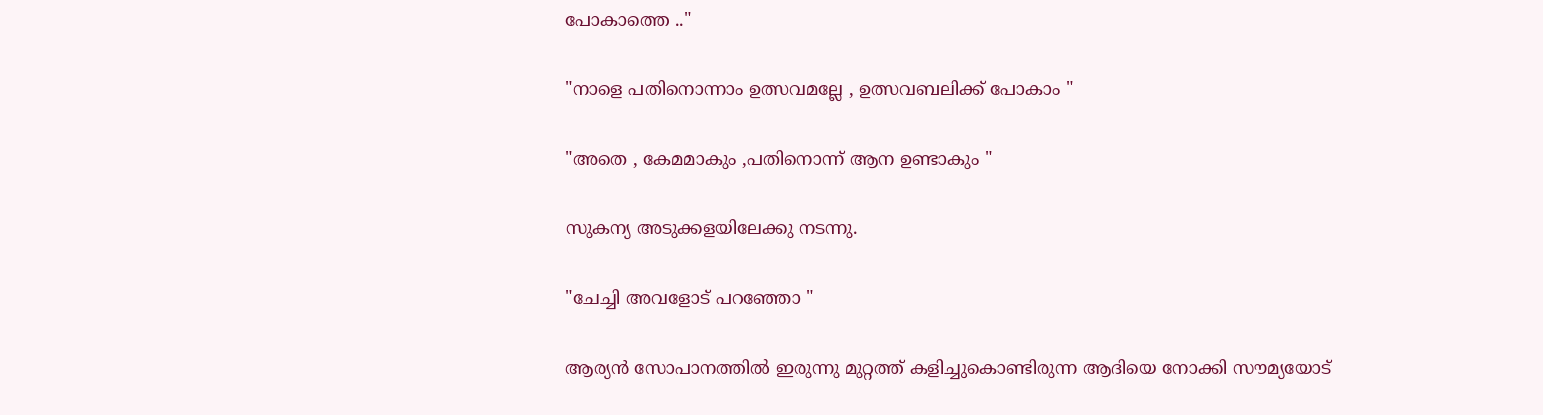പോകാത്തെ .."

"നാളെ പതിനൊന്നാം ഉത്സവമല്ലേ , ഉത്സവബലിക്ക് പോകാം "

"അതെ , കേമമാകും ,പതിനൊന്ന് ആന ഉണ്ടാകും "

സുകന്യ അടുക്കളയിലേക്കു നടന്നു.

"ചേച്ചി അവളോട് പറഞ്ഞോ "

ആര്യൻ സോപാനത്തിൽ ഇരുന്നു മുറ്റത്ത് കളിച്ചുകൊണ്ടിരുന്ന ആദിയെ നോക്കി സൗമ്യയോട്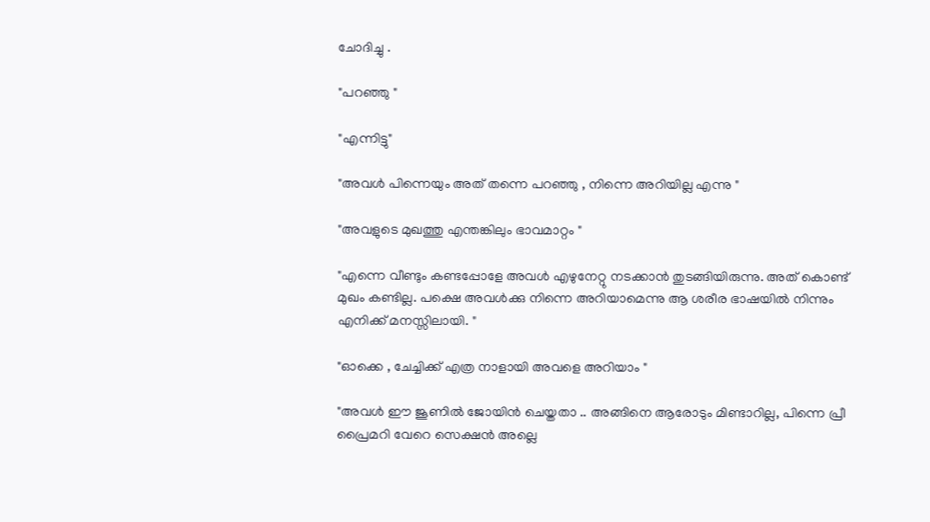ചോദിച്ചു .

"പറഞ്ഞു "

"എന്നിട്ടു"

"അവൾ പിന്നെയും അത് തന്നെ പറഞ്ഞു , നിന്നെ അറിയില്ല എന്നു "

"അവളുടെ മുഖത്തു എന്തങ്കിലും ഭാവമാറ്റം "

"എന്നെ വീണ്ടും കണ്ടപ്പോളേ അവൾ എഴുനേറ്റു നടക്കാൻ തുടങ്ങിയിരുന്നു. അത് കൊണ്ട് മുഖം കണ്ടില്ല. പക്ഷെ അവൾക്കു നിന്നെ അറിയാമെന്നു ആ ശരീര ഭാഷയിൽ നിന്നും എനിക്ക് മനസ്സിലായി. "

"ഓക്കെ , ചേച്ചിക്ക് എത്ര നാളായി അവളെ അറിയാം "

"അവൾ ഈ ജൂണിൽ ജോയിൻ ചെയ്തതാ .. അങ്ങിനെ ആരോടും മിണ്ടാറില്ല, പിന്നെ പ്രീ പ്രൈമറി വേറെ സെക്ഷൻ അല്ലെ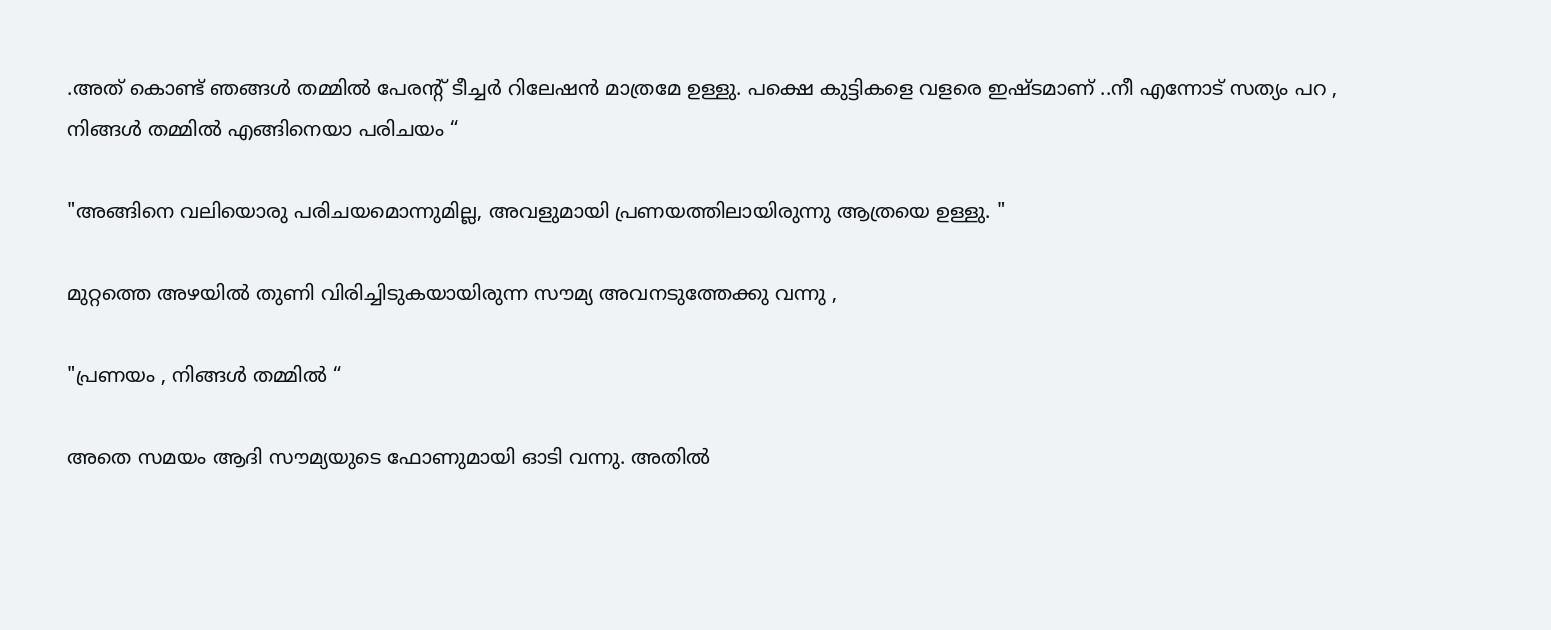.അത് കൊണ്ട് ഞങ്ങൾ തമ്മിൽ പേരന്റ് ടീച്ചർ റിലേഷൻ മാത്രമേ ഉള്ളു. പക്ഷെ കുട്ടികളെ വളരെ ഇഷ്ടമാണ് ..നീ എന്നോട് സത്യം പറ , നിങ്ങൾ തമ്മിൽ എങ്ങിനെയാ പരിചയം “

"അങ്ങിനെ വലിയൊരു പരിചയമൊന്നുമില്ല, അവളുമായി പ്രണയത്തിലായിരുന്നു ആത്രയെ ഉള്ളു. "

മുറ്റത്തെ അഴയിൽ തുണി വിരിച്ചിടുകയായിരുന്ന സൗമ്യ അവനടുത്തേക്കു വന്നു ,

"പ്രണയം , നിങ്ങൾ തമ്മിൽ “

അതെ സമയം ആദി സൗമ്യയുടെ ഫോണുമായി ഓടി വന്നു. അതിൽ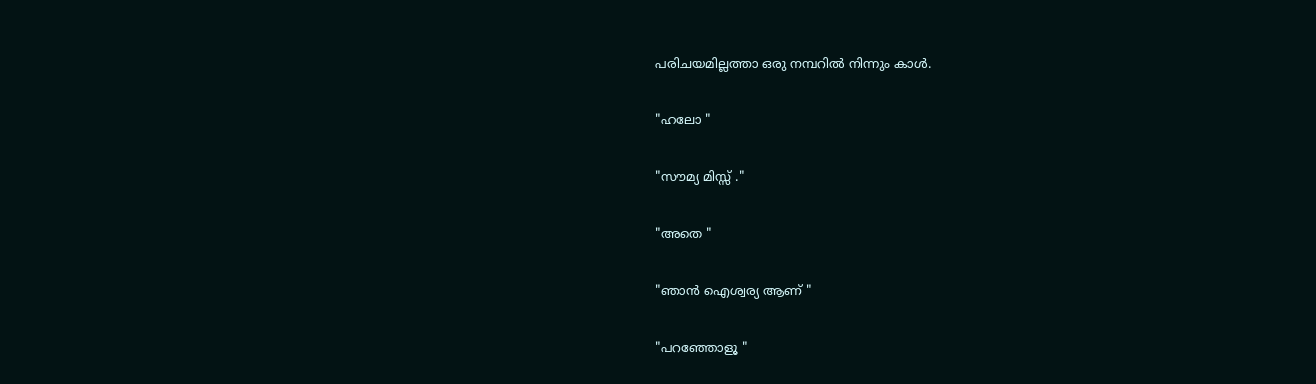പരിചയമില്ലത്താ ഒരു നമ്പറിൽ നിന്നും കാൾ.

"ഹലോ "

"സൗമ്യ മിസ്സ് ."

"അതെ "

"ഞാൻ ഐശ്വര്യ ആണ് "

"പറഞ്ഞോളൂ "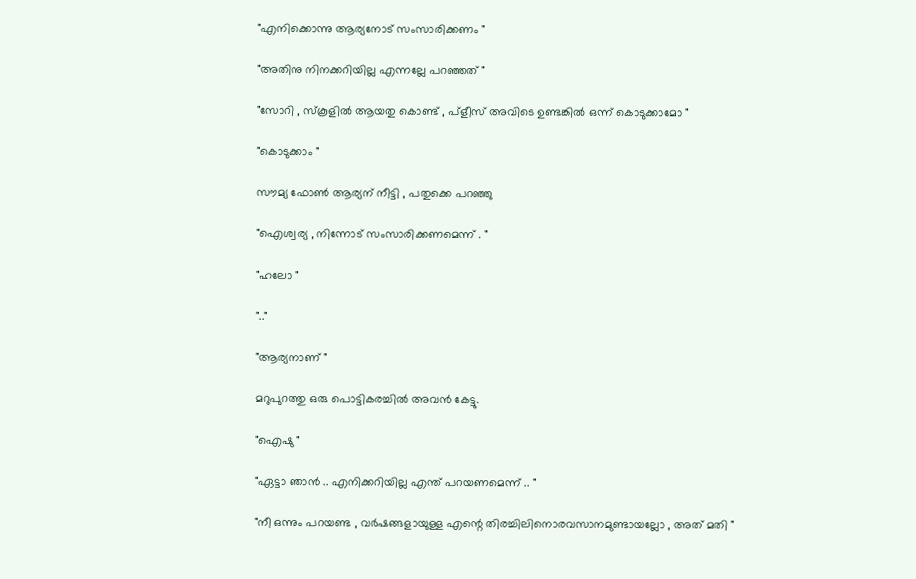"എനിക്കൊന്നു ആര്യനോട്‌ സംസാരിക്കണം "

"അതിനു നിനക്കറിയില്ല എന്നല്ലേ പറഞ്ഞത് "

"സോറി , സ്കൂളിൽ ആയതു കൊണ്ട് , പ്ളീസ് അവിടെ ഉണ്ടങ്കിൽ ഒന്ന് കൊടുക്കാമോ "

"കൊടുക്കാം "

സൗമ്യ ഫോൺ ആര്യന് നീട്ടി , പതുക്കെ പറഞ്ഞു

"ഐശ്വര്യ , നിന്നോട് സംസാരിക്കണമെന്ന് . "

"ഹലോ "

".."

"ആര്യനാണ് "

മറുപുറത്തു ഒരു പൊട്ടികരച്ചിൽ അവൻ കേട്ടു.

"ഐഷു "

"ഏട്ടാ ഞാൻ .. എനിക്കറിയില്ല എന്ത് പറയണമെന്ന് .. "

"നീ ഒന്നും പറയണ്ട , വർഷങ്ങളായുള്ള എന്റെ തിരച്ചിലിനൊരവസാനമുണ്ടായല്ലോ , അത് മതി "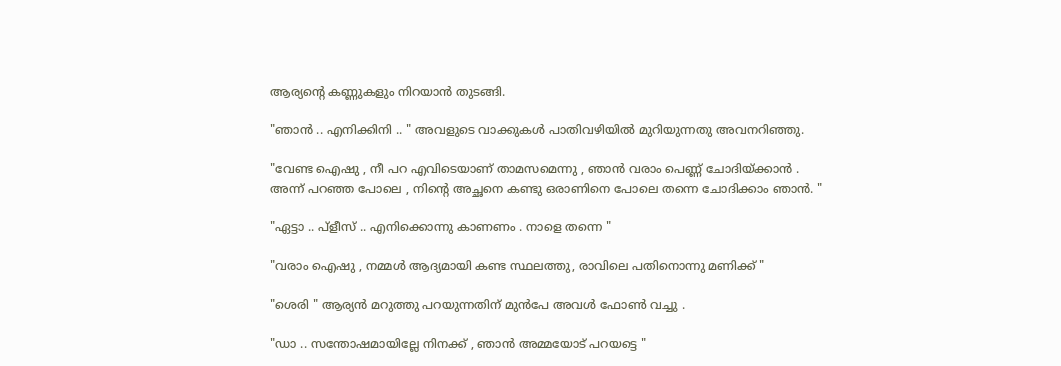ആര്യന്റെ കണ്ണുകളും നിറയാൻ തുടങ്ങി.

"ഞാൻ .. എനിക്കിനി .. " അവളുടെ വാക്കുകൾ പാതിവഴിയിൽ മുറിയുന്നതു അവനറിഞ്ഞു.

"വേണ്ട ഐഷു , നീ പറ എവിടെയാണ് താമസമെന്നു , ഞാൻ വരാം പെണ്ണ് ചോദിയ്ക്കാൻ . അന്ന് പറഞ്ഞ പോലെ , നിന്റെ അച്ഛനെ കണ്ടു ഒരാണിനെ പോലെ തന്നെ ചോദിക്കാം ഞാൻ. "

"ഏട്ടാ .. പ്ളീസ് .. എനിക്കൊന്നു കാണണം . നാളെ തന്നെ "

"വരാം ഐഷു , നമ്മൾ ആദ്യമായി കണ്ട സ്ഥലത്തു, രാവിലെ പതിനൊന്നു മണിക്ക് "

"ശെരി " ആര്യൻ മറുത്തു പറയുന്നതിന് മുൻപേ അവൾ ഫോൺ വച്ചു .

"ഡാ .. സന്തോഷമായില്ലേ നിനക്ക് , ഞാൻ അമ്മയോട് പറയട്ടെ "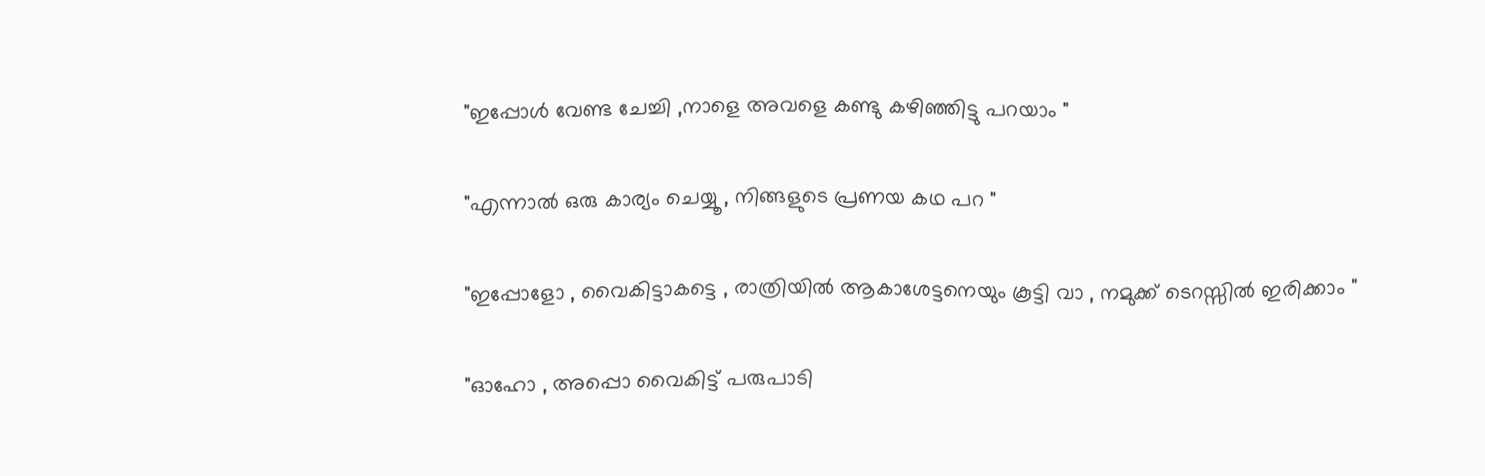"ഇപ്പോൾ വേണ്ട ചേച്ചി ,നാളെ അവളെ കണ്ടു കഴിഞ്ഞിട്ടു പറയാം "

"എന്നാൽ ഒരു കാര്യം ചെയ്യൂ , നിങ്ങളുടെ പ്രണയ കഥ പറ "

"ഇപ്പോളോ , വൈകിട്ടാകട്ടെ , രാത്രിയിൽ ആകാശേട്ടനെയും കൂട്ടി വാ , നമുക്ക് ടെറസ്സിൽ ഇരിക്കാം "

"ഓഹോ , അപ്പൊ വൈകിട്ട് പരുപാടി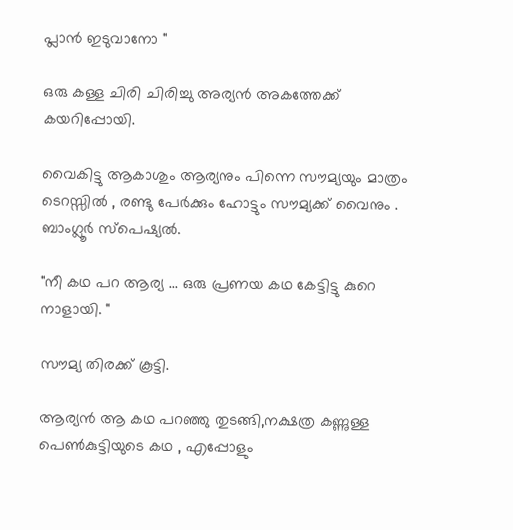പ്ലാൻ ഇടുവാനോ "

ഒരു കള്ള ചിരി ചിരിച്ചു അര്യൻ അകത്തേക്ക് കയറിപ്പോയി.

വൈകിട്ടു ആകാശും ആര്യനും പിന്നെ സൗമ്യയും മാത്രം ടെറസ്സിൽ , രണ്ടു പേർക്കും ഹോട്ടും സൗമ്യക്ക് വൈനും . ബാംഗ്ലൂർ സ്പെഷ്യൽ.

"നീ കഥ പറ ആര്യ ... ഒരു പ്രണയ കഥ കേട്ടിട്ടു കുറെ നാളായി. "

സൗമ്യ തിരക്ക് കൂട്ടി.

ആര്യൻ ആ കഥ പറഞ്ഞു തുടങ്ങി,നക്ഷത്ര കണ്ണുള്ള പെൺകുട്ടിയുടെ കഥ , എപ്പോളും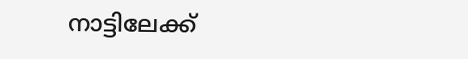നാട്ടിലേക്ക്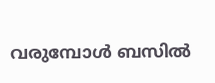വരുമ്പോൾ ബസിൽ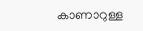കാണാറുള്ള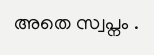അതെ സ്വപ്നം .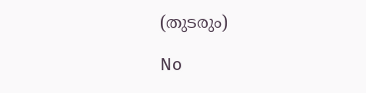(തുടരും)

No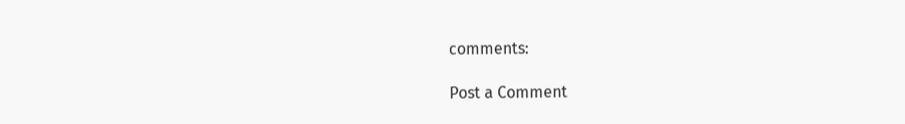comments:

Post a Comment